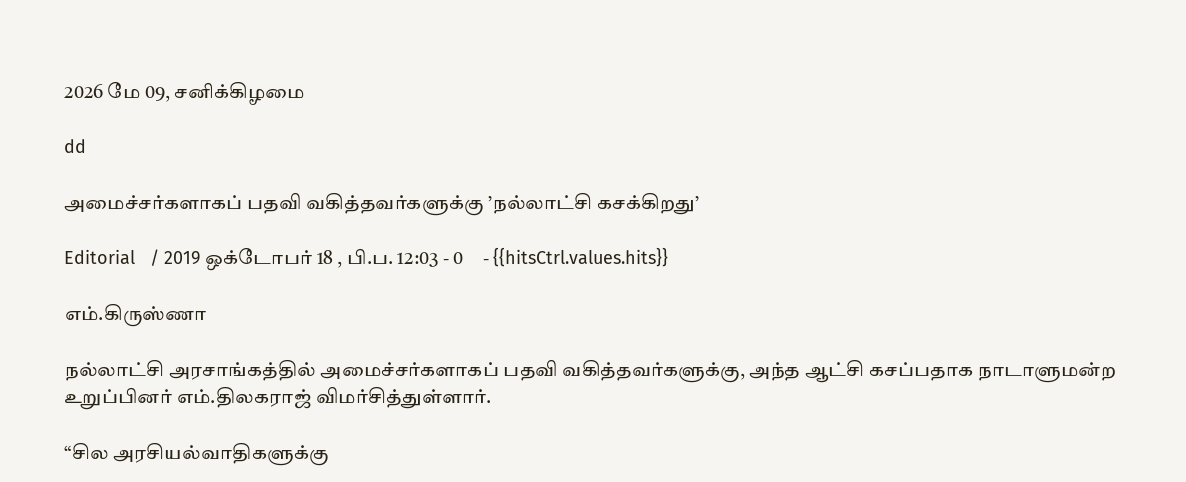2026 மே 09, சனிக்கிழமை

dd

அமைச்சர்களாகப் பதவி வகித்தவர்களுக்கு ’நல்லாட்சி கசக்கிறது’

Editorial   / 2019 ஒக்டோபர் 18 , பி.ப. 12:03 - 0     - {{hitsCtrl.values.hits}}

எம்.கிருஸ்ணா

நல்லாட்சி அரசாங்கத்தில் அமைச்சர்களாகப் பதவி வகித்தவர்களுக்கு, அந்த ஆட்சி கசப்பதாக நாடாளுமன்ற உறுப்பினர் எம்.திலகராஜ் விமர்சித்துள்ளார்.

“சில அரசியல்வாதிகளுக்கு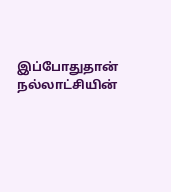இப்போதுதான் நல்லாட்சியின்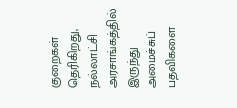குறைகள் தெரிகிறது, நல்லாட்சி அரசாங்கத்தில் இருந்து அமைச்சுப் பதவிகளை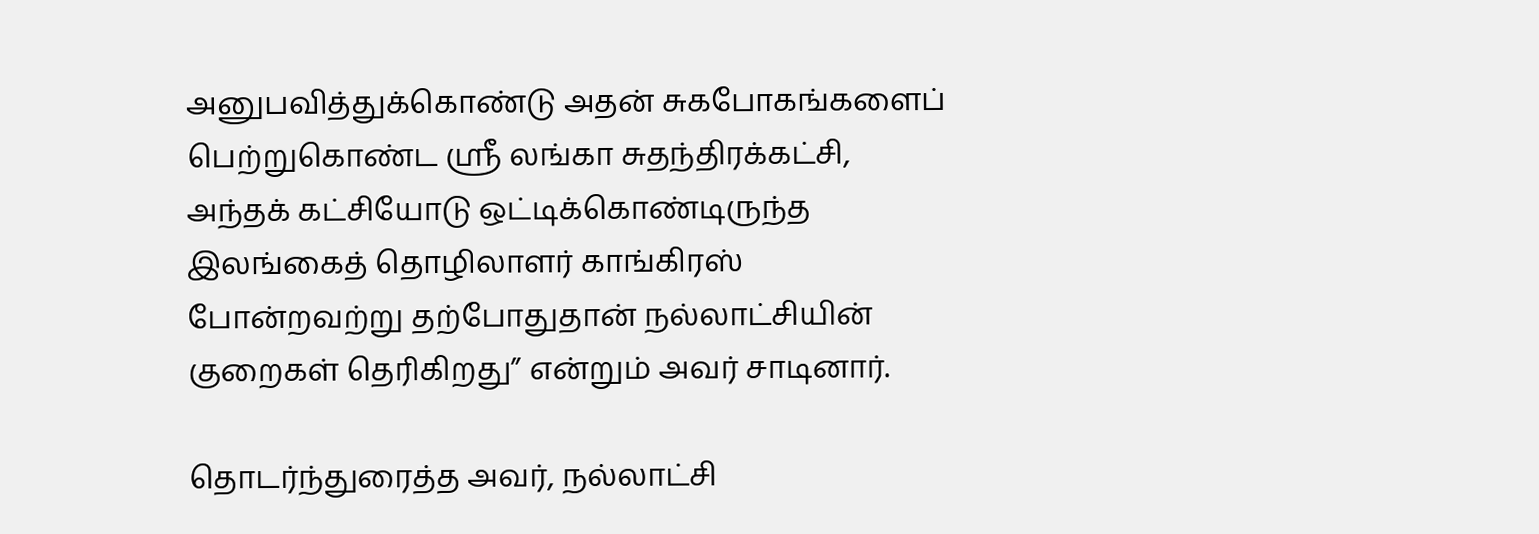அனுபவித்துக்கொண்டு அதன் சுகபோகங்களைப் பெற்றுகொண்ட ஸ்ரீ லங்கா சுதந்திரக்கட்சி, அந்தக் கட்சியோடு ஒட்டிக்கொண்டிருந்த இலங்கைத் தொழிலாளர் காங்கிரஸ் போன்றவற்று தற்போதுதான் நல்லாட்சியின் குறைகள் தெரிகிறது” என்றும் அவர் சாடினார்.

தொடர்ந்துரைத்த அவர், நல்லாட்சி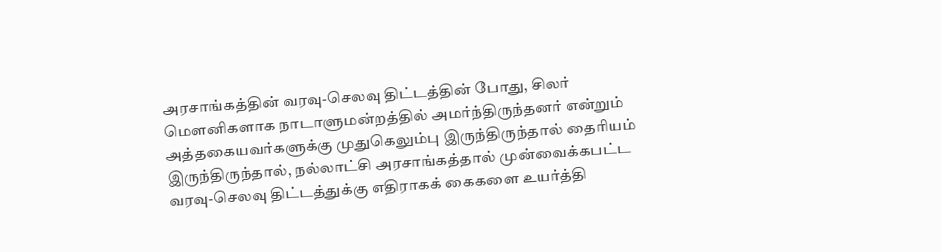அரசாங்கத்தின் வரவு-செலவு திட்டத்தின் போது, சிலர் மெளனிகளாக நாடாளுமன்றத்தில் அமர்ந்திருந்தனர் என்றும் அத்தகையவர்களுக்கு முதுகெலும்பு இருந்திருந்தால் தைரியம் இருந்திருந்தால், நல்லாட்சி அரசாங்கத்தால் முன்வைக்கபட்ட வரவு-செலவு திட்டத்துக்கு எதிராகக் கைகளை உயர்த்தி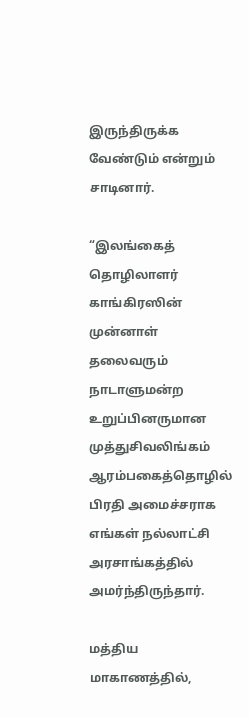இருந்திருக்க வேண்டும் என்றும் சாடினார்.

“இலங்கைத் தொழிலாளர் காங்கிரஸின் முன்னாள் தலைவரும் நாடாளுமன்ற உறுப்பினருமான முத்துசிவலிங்கம் ஆரம்பகைத்தொழில் பிரதி அமைச்சராக எங்கள் நல்லாட்சி அரசாங்கத்தில் அமர்ந்திருந்தார்.

மத்திய மாகாணத்தில்,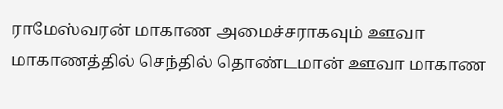ராமேஸ்வரன் மாகாண அமைச்சராகவும் ஊவா மாகாணத்தில் செந்தில் தொண்டமான் ஊவா மாகாண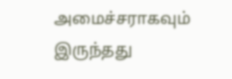அமைச்சராகவும் இருந்தது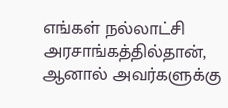எங்கள் நல்லாட்சி அரசாங்கத்தில்தான், ஆனால் அவர்களுக்கு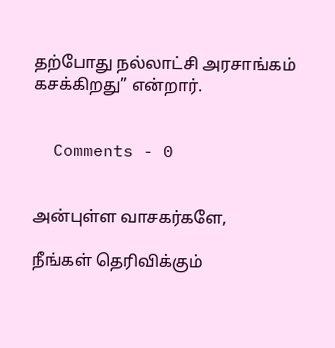தற்போது நல்லாட்சி அரசாங்கம் கசக்கிறது” என்றார்.


  Comments - 0


அன்புள்ள வாசகர்களே,

நீங்கள் தெரிவிக்கும்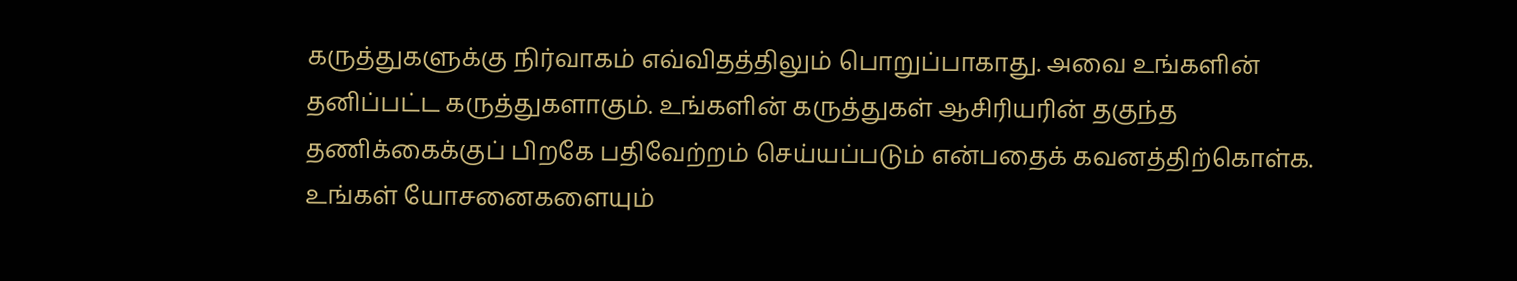கருத்துகளுக்கு நிர்வாகம் எவ்விதத்திலும் பொறுப்பாகாது. அவை உங்களின் தனிப்பட்ட கருத்துகளாகும். உங்களின் கருத்துகள் ஆசிரியரின் தகுந்த தணிக்கைக்குப் பிறகே பதிவேற்றம் செய்யப்படும் என்பதைக் கவனத்திற்கொள்க. உங்கள் யோசனைகளையும்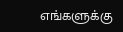எங்களுக்கு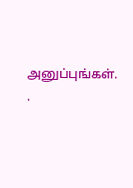அனுப்புங்கள். .